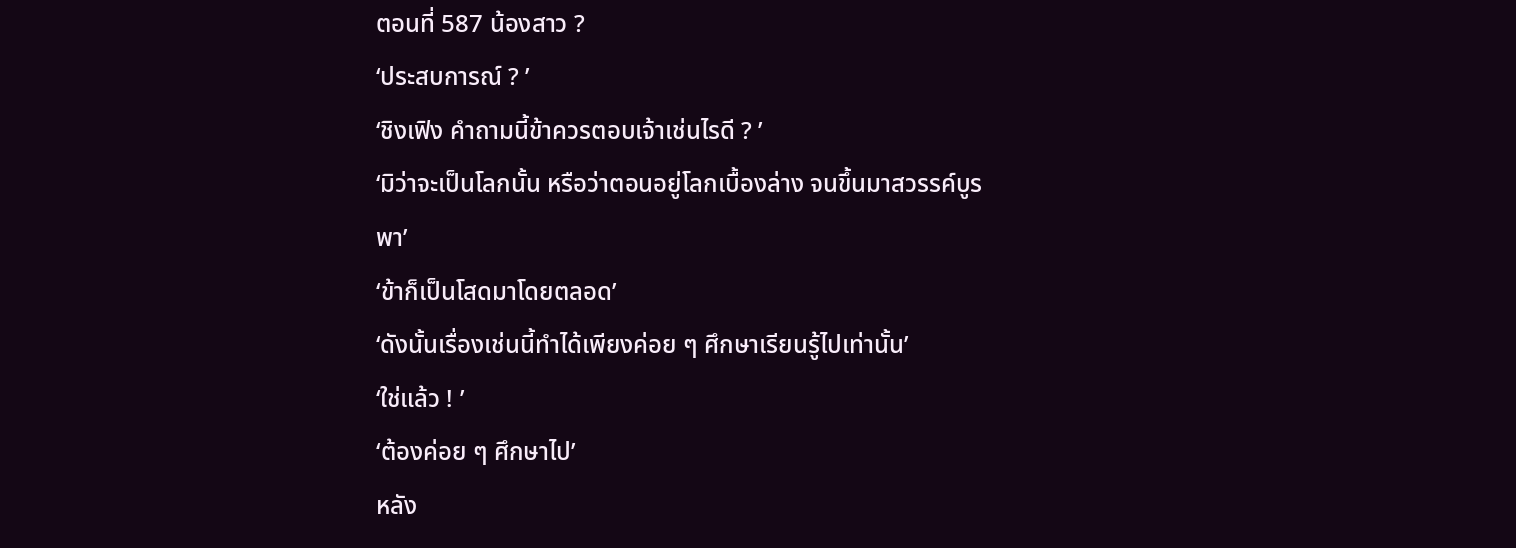ตอนที่ 587 น้องสาว ?
‘ประสบการณ์ ? ’
‘ชิงเฟิง คำถามนี้ข้าควรตอบเจ้าเช่นไรดี ? ’
‘มิว่าจะเป็นโลกนั้น หรือว่าตอนอยู่โลกเบื้องล่าง จนขึ้นมาสวรรค์บูรพา’
‘ข้าก็เป็นโสดมาโดยตลอด’
‘ดังนั้นเรื่องเช่นนี้ทำได้เพียงค่อย ๆ ศึกษาเรียนรู้ไปเท่านั้น’
‘ใช่แล้ว ! ’
‘ต้องค่อย ๆ ศึกษาไป’
หลัง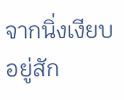จากนิ่งเงียบอยู่สัก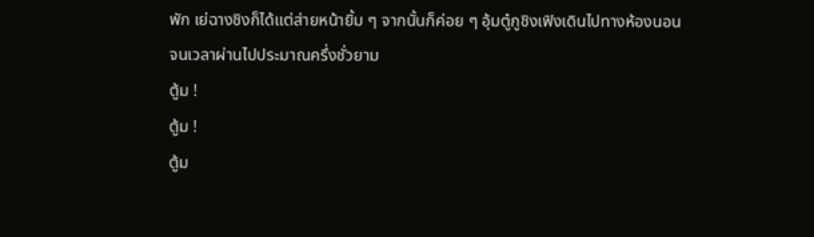พัก เย่ฉางชิงก็ได้แต่ส่ายหน้ายิ้ม ๆ จากนั้นก็ค่อย ๆ อุ้มตู๋กูชิงเฟิงเดินไปทางห้องนอน
จนเวลาผ่านไปประมาณครึ่งชั่วยาม
ตู้ม !
ตู้ม !
ตู้ม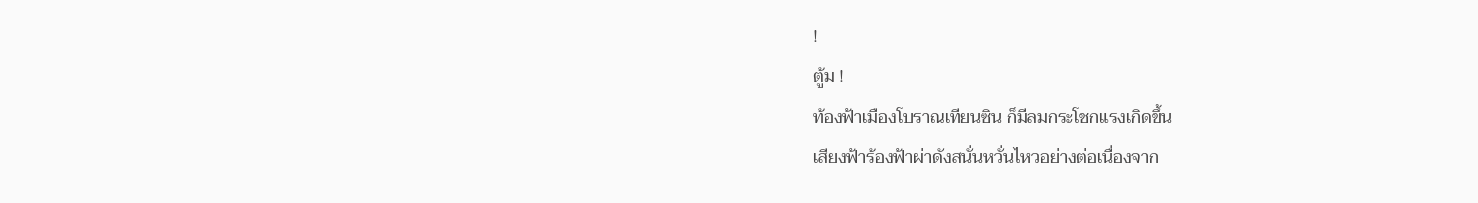!
ตู้ม !
ท้องฟ้าเมืองโบราณเทียนซิน ก็มีลมกระโชกแรงเกิดขึ้น
เสียงฟ้าร้องฟ้าผ่าดังสนั่นหวั่นไหวอย่างต่อเนื่องจาก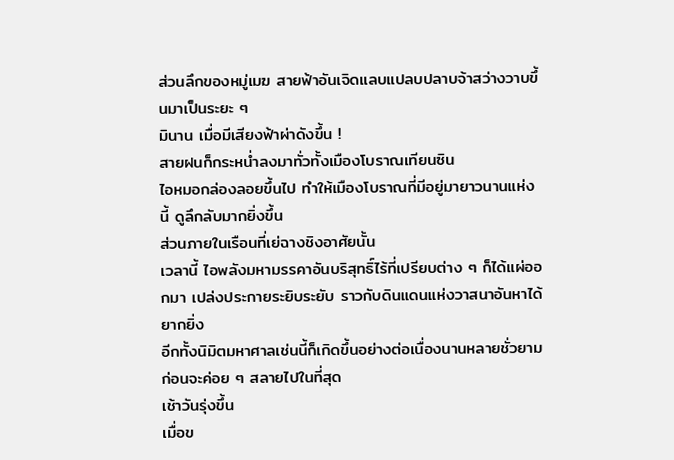ส่วนลึกของหมู่เมฆ สายฟ้าอันเจิดแลบแปลบปลาบจ้าสว่างวาบขึ้นมาเป็นระยะ ๆ
มินาน เมื่อมีเสียงฟ้าผ่าดังขึ้น !
สายฝนก็กระหน่ำลงมาทั่วทั้งเมืองโบราณเทียนซิน
ไอหมอกล่องลอยขึ้นไป ทำให้เมืองโบราณที่มีอยู่มายาวนานแห่งนี้ ดูลึกลับมากยิ่งขึ้น
ส่วนภายในเรือนที่เย่ฉางชิงอาศัยนั้น
เวลานี้ ไอพลังมหามรรคาอันบริสุทธิ์ไร้ที่เปรียบต่าง ๆ ก็ได้แผ่ออกมา เปล่งประกายระยิบระยับ ราวกับดินแดนแห่งวาสนาอันหาได้ยากยิ่ง
อีกทั้งนิมิตมหาศาลเช่นนี้ก็เกิดขึ้นอย่างต่อเนื่องนานหลายชั่วยาม ก่อนจะค่อย ๆ สลายไปในที่สุด
เช้าวันรุ่งขึ้น
เมื่อข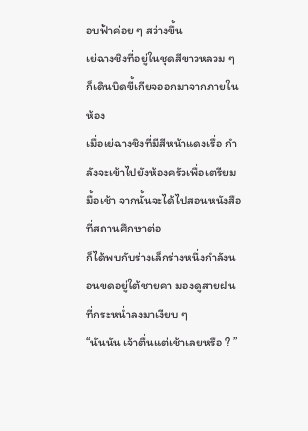อบฟ้าค่อย ๆ สว่างขึ้น
เย่ฉางชิงที่อยู่ในชุดสีขาวหลวม ๆ ก็เดินบิดขี้เกียจออกมาจากภายในห้อง
เมื่อเย่ฉางชิงที่มีสีหน้าแดงเรื่อ กำลังจะเข้าไปยังห้องครัวเพื่อเตรียมมื้อเช้า จากนั้นจะได้ไปสอนหนังสือที่สถานศึกษาต่อ
ก็ได้พบกับร่างเล็กร่างหนึ่งกำลังนอนขดอยู่ใต้ชายคา มองดูสายฝนที่กระหน่ำลงมาเงียบ ๆ
“นันนัน เจ้าตื่นแต่เช้าเลยหรือ ? ”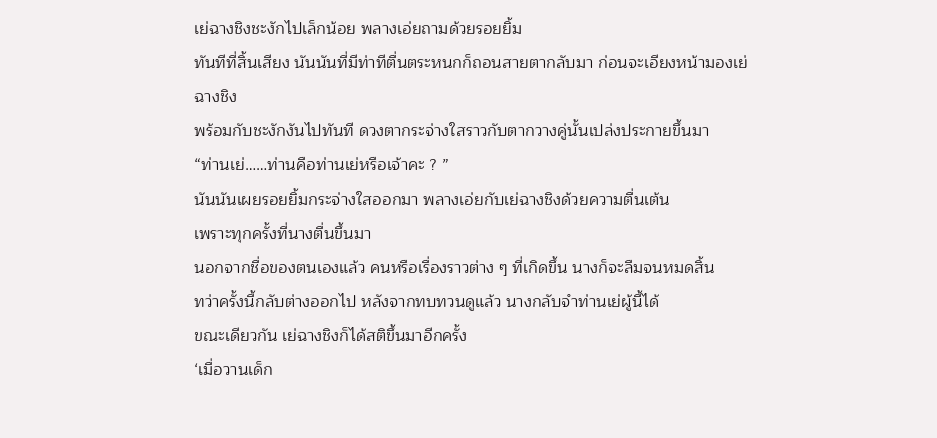เย่ฉางชิงชะงักไปเล็กน้อย พลางเอ่ยถามด้วยรอยยิ้ม
ทันทีที่สิ้นเสียง นันนันที่มีท่าทีตื่นตระหนกก็ถอนสายตากลับมา ก่อนจะเอียงหน้ามองเย่ฉางชิง
พร้อมกับชะงักงันไปทันที ดวงตากระจ่างใสราวกับตากวางคู่นั้นเปล่งประกายขึ้นมา
“ท่านเย่……ท่านคือท่านเย่หรือเจ้าคะ ? ”
นันนันเผยรอยยิ้มกระจ่างใสออกมา พลางเอ่ยกับเย่ฉางชิงด้วยความตื่นเต้น
เพราะทุกครั้งที่นางตื่นขึ้นมา
นอกจากชื่อของตนเองแล้ว คนหรือเรื่องราวต่าง ๆ ที่เกิดขึ้น นางก็จะลืมจนหมดสิ้น
ทว่าครั้งนี้กลับต่างออกไป หลังจากทบทวนดูแล้ว นางกลับจำท่านเย่ผู้นี้ได้
ขณะเดียวกัน เย่ฉางชิงก็ได้สติขึ้นมาอีกครั้ง
‘เมื่อวานเด็ก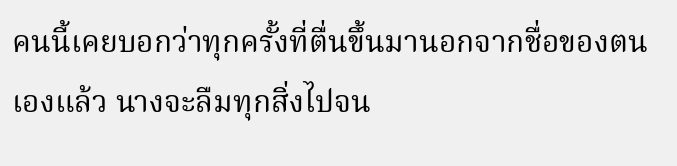คนนี้เคยบอกว่าทุกครั้งที่ตื่นขึ้นมานอกจากชื่อของตนเองแล้ว นางจะลืมทุกสิ่งไปจน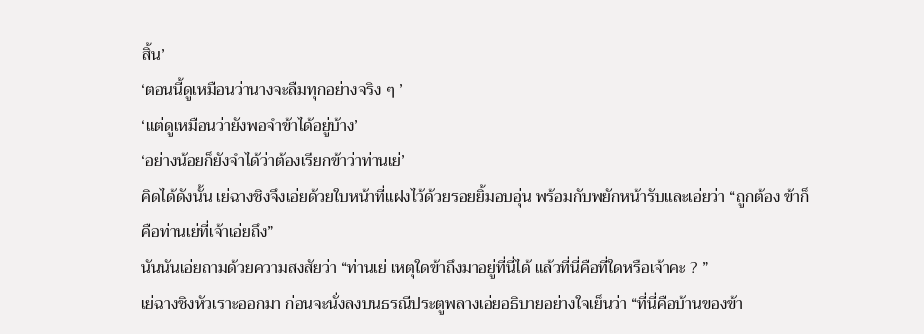สิ้น’
‘ตอนนี้ดูเหมือนว่านางจะลืมทุกอย่างจริง ๆ ’
‘แต่ดูเหมือนว่ายังพอจำข้าได้อยู่บ้าง’
‘อย่างน้อยก็ยังจำได้ว่าต้องเรียกข้าว่าท่านเย่’
คิดได้ดังนั้น เย่ฉางชิงจึงเอ่ยด้วยใบหน้าที่แฝงไว้ด้วยรอยยิ้มอบอุ่น พร้อมกับพยักหน้ารับและเอ่ยว่า “ถูกต้อง ข้าก็คือท่านเย่ที่เจ้าเอ่ยถึง”
นันนันเอ่ยถามด้วยความสงสัยว่า “ท่านเย่ เหตุใดข้าถึงมาอยู่ที่นี่ได้ แล้วที่นี่คือที่ใดหรือเจ้าคะ ? ”
เย่ฉางชิงหัวเราะออกมา ก่อนจะนั่งลงบนธรณีประตูพลางเอ่ยอธิบายอย่างใจเย็นว่า “ที่นี่คือบ้านของข้า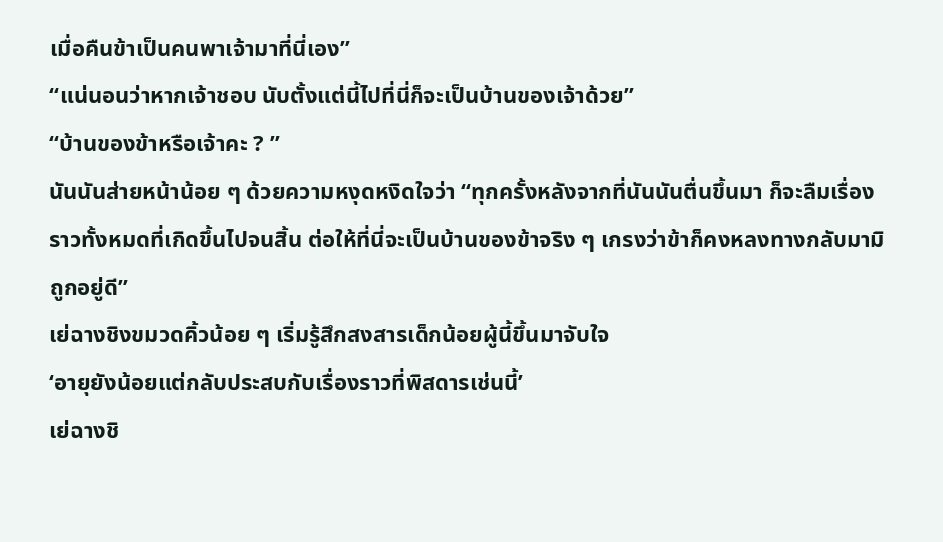เมื่อคืนข้าเป็นคนพาเจ้ามาที่นี่เอง”
“แน่นอนว่าหากเจ้าชอบ นับตั้งแต่นี้ไปที่นี่ก็จะเป็นบ้านของเจ้าด้วย”
“บ้านของข้าหรือเจ้าคะ ? ”
นันนันส่ายหน้าน้อย ๆ ด้วยความหงุดหงิดใจว่า “ทุกครั้งหลังจากที่นันนันตื่นขึ้นมา ก็จะลืมเรื่องราวทั้งหมดที่เกิดขึ้นไปจนสิ้น ต่อให้ที่นี่จะเป็นบ้านของข้าจริง ๆ เกรงว่าข้าก็คงหลงทางกลับมามิถูกอยู่ดี”
เย่ฉางชิงขมวดคิ้วน้อย ๆ เริ่มรู้สึกสงสารเด็กน้อยผู้นี้ขึ้นมาจับใจ
‘อายุยังน้อยแต่กลับประสบกับเรื่องราวที่พิสดารเช่นนี้’
เย่ฉางชิ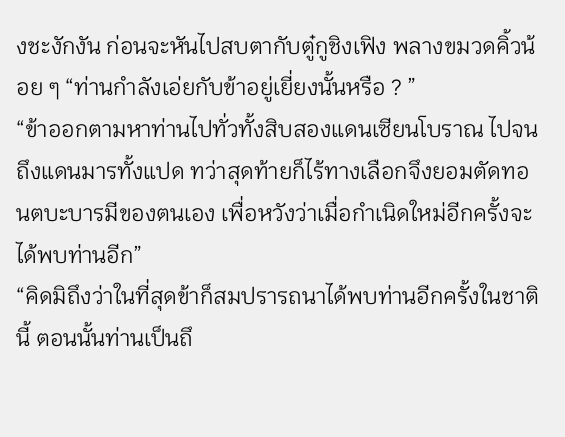งชะงักงัน ก่อนจะหันไปสบตากับตู๋กูชิงเฟิง พลางขมวดคิ้วน้อย ๆ “ท่านกำลังเอ่ยกับข้าอยู่เยี่ยงนั้นหรือ ? ”
“ข้าออกตามหาท่านไปทั่วทั้งสิบสองแดนเซียนโบราณ ไปจนถึงแดนมารทั้งแปด ทว่าสุดท้ายก็ไร้ทางเลือกจึงยอมตัดทอนตบะบารมีของตนเอง เพื่อหวังว่าเมื่อกำเนิดใหม่อีกครั้งจะได้พบท่านอีก”
“คิดมิถึงว่าในที่สุดข้าก็สมปรารถนาได้พบท่านอีกครั้งในชาตินี้ ตอนนั้นท่านเป็นถึ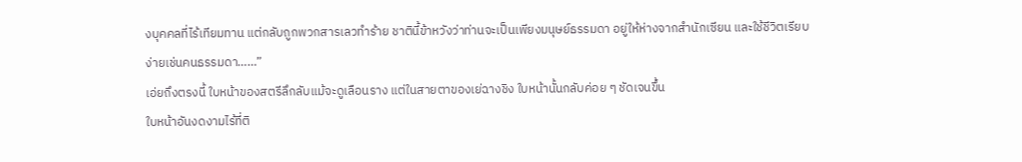งบุคคลที่ไร้เทียมทาน แต่กลับถูกพวกสารเลวทำร้าย ชาตินี้ข้าหวังว่าท่านจะเป็นเพียงมนุษย์ธรรมดา อยู่ให้ห่างจากสำนักเซียน และใช้ชีวิตเรียบง่ายเช่นคนธรรมดา……”
เอ่ยถึงตรงนี้ ใบหน้าของสตรีลึกลับแม้จะดูเลือนราง แต่ในสายตาของเย่ฉางชิง ใบหน้านั้นกลับค่อย ๆ ชัดเจนขึ้น
ใบหน้าอันงดงามไร้ที่ติ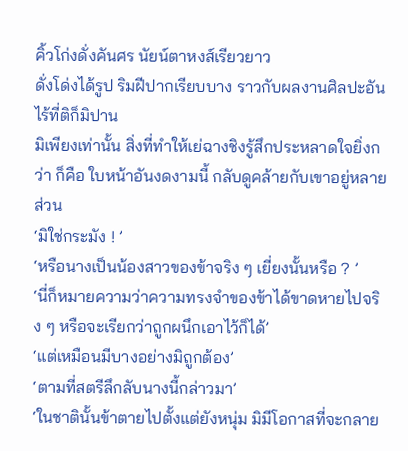คิ้วโก่งดั่งคันศร นัยน์ตาหงส์เรียวยาว
ดั่งโด่งได้รูป ริมฝีปากเรียบบาง ราวกับผลงานศิลปะอันไร้ที่ติก็มิปาน
มิเพียงเท่านั้น สิ่งที่ทำให้เย่ฉางชิงรู้สึกประหลาดใจยิ่งกว่า ก็คือ ใบหน้าอันงดงามนี้ กลับดูคล้ายกับเขาอยู่หลายส่วน
‘มิใช่กระมัง ! ’
‘หรือนางเป็นน้องสาวของข้าจริง ๆ เยี่ยงนั้นหรือ ? ’
‘นี่ก็หมายความว่าความทรงจำของข้าได้ขาดหายไปจริง ๆ หรือจะเรียกว่าถูกผนึกเอาไว้ก็ได้’
‘แต่เหมือนมีบางอย่างมิถูกต้อง’
‘ตามที่สตรีลึกลับนางนี้กล่าวมา’
‘ในชาตินั้นข้าตายไปตั้งแต่ยังหนุ่ม มิมีโอกาสที่จะกลาย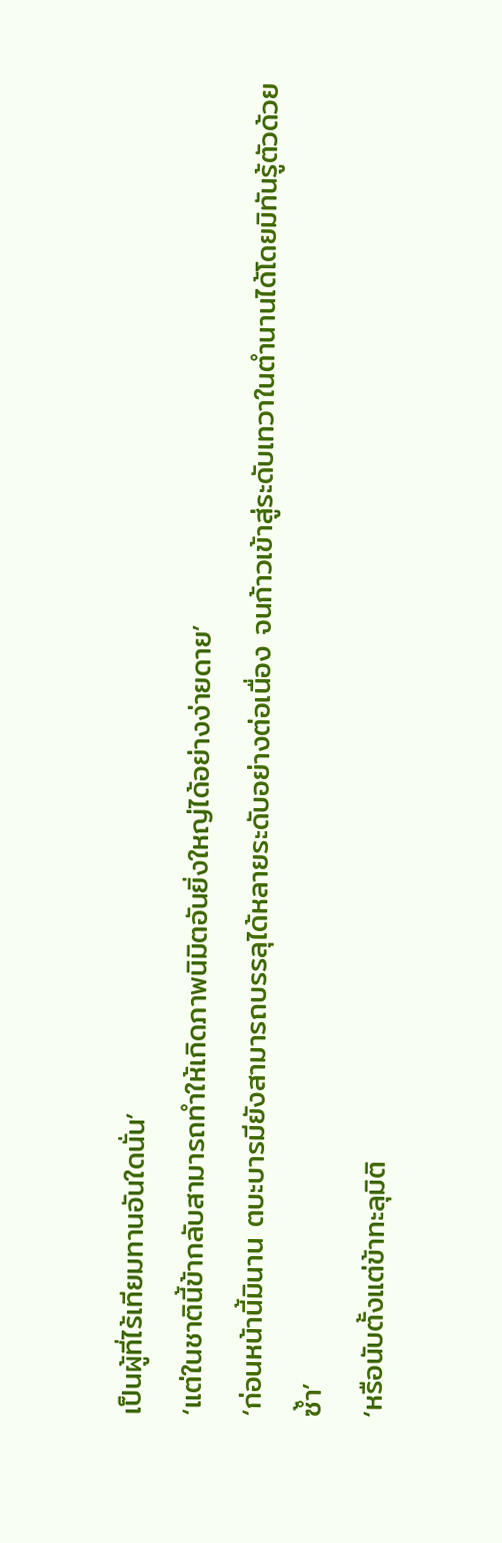เป็นผู้ที่ไร้เทียมทานอันใดนั่น’
‘แต่ในชาตินี้ข้ากลับสามารถทำให้เกิดภาพนิมิตอันยิ่งใหญ่ได้อย่างง่ายดาย’
‘ก่อนหน้านี้มินาน ตบะบารมียังสามารถบรรลุได้หลายระดับอย่างต่อเนื่อง จนก้าวเข้าสู่ระดับเทวาในตำนานได้โดยมิทันรู้ตัวด้วยซ้ำ’
‘หรือนับตั้งแต่ข้าทะลุมิติ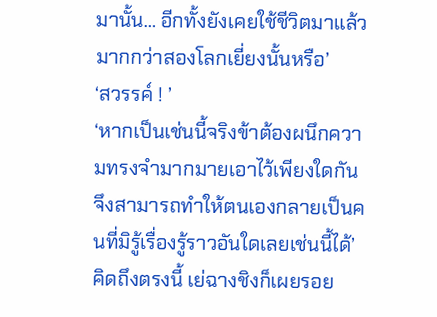มานั้น… อีกทั้งยังเคยใช้ชีวิตมาแล้วมากกว่าสองโลกเยี่ยงนั้นหรือ’
‘สวรรค์ ! ’
‘หากเป็นเช่นนี้จริงข้าต้องผนึกความทรงจำมากมายเอาไว้เพียงใดกัน จึงสามารถทำให้ตนเองกลายเป็นคนที่มิรู้เรื่องรู้ราวอันใดเลยเช่นนี้ได้’
คิดถึงตรงนี้ เย่ฉางชิงก็เผยรอย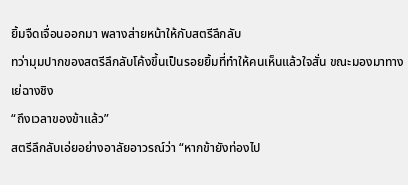ยิ้มจืดเจื่อนออกมา พลางส่ายหน้าให้กับสตรีลึกลับ
ทว่ามุมปากของสตรีลึกลับโค้งขึ้นเป็นรอยยิ้มที่ทำให้คนเห็นแล้วใจสั่น ขณะมองมาทางเย่ฉางชิง
“ถึงเวลาของข้าแล้ว”
สตรีลึกลับเอ่ยอย่างอาลัยอาวรณ์ว่า “หากข้ายังท่องไป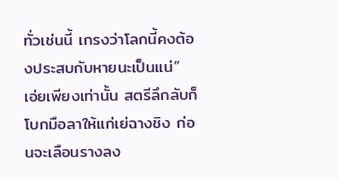ทั่วเช่นนี้ เกรงว่าโลกนี้คงต้องประสบกับหายนะเป็นแน่”
เอ่ยเพียงเท่านั้น สตรีลึกลับก็โบกมือลาให้แก่เย่ฉางชิง ก่อนจะเลือนรางลง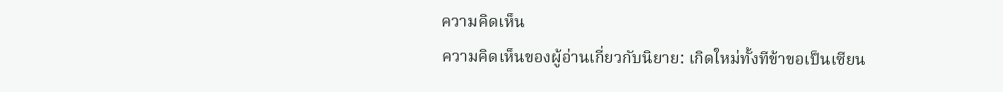ความคิดเห็น
ความคิดเห็นของผู้อ่านเกี่ยวกับนิยาย: เกิดใหม่ทั้งทีข้าขอเป็นเซียน